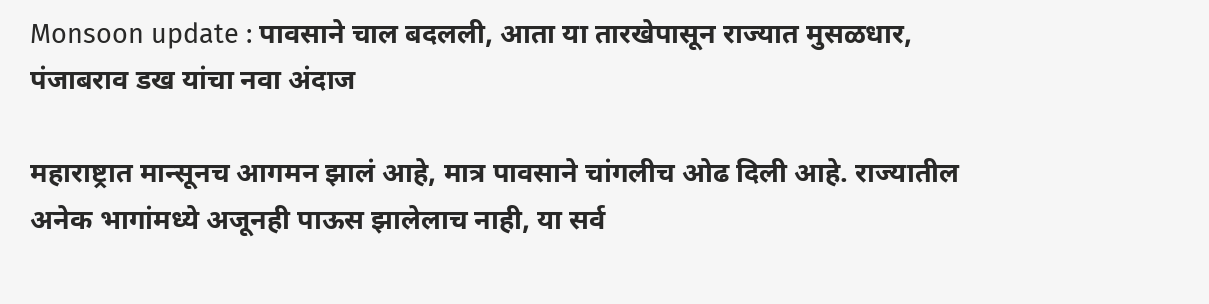Monsoon update : पावसाने चाल बदलली, आता या तारखेपासून राज्यात मुसळधार, पंजाबराव डख यांचा नवा अंदाज

महाराष्ट्रात मान्सूनच आगमन झालं आहे, मात्र पावसाने चांगलीच ओढ दिली आहे. राज्यातील अनेक भागांमध्ये अजूनही पाऊस झालेलाच नाही, या सर्व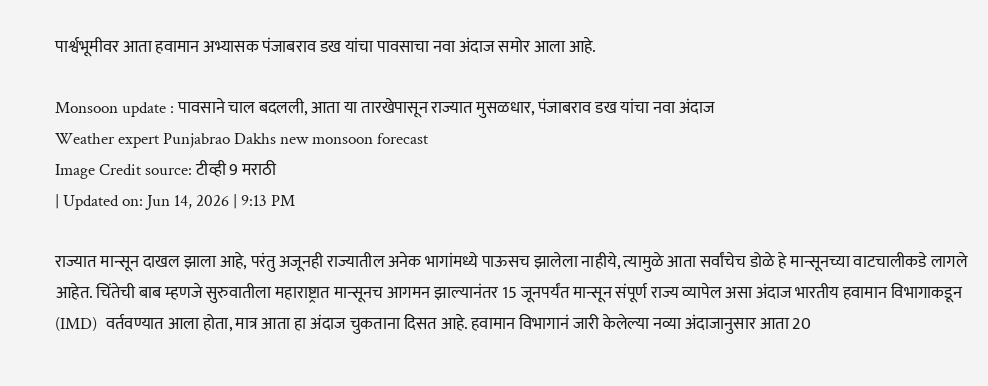पार्श्वभूमीवर आता हवामान अभ्यासक पंजाबराव डख यांचा पावसाचा नवा अंदाज समोर आला आहे.

Monsoon update : पावसाने चाल बदलली, आता या तारखेपासून राज्यात मुसळधार, पंजाबराव डख यांचा नवा अंदाज
Weather expert Punjabrao Dakhs new monsoon forecast
Image Credit source: टीव्ही 9 मराठी
| Updated on: Jun 14, 2026 | 9:13 PM

राज्यात मान्सून दाखल झाला आहे, परंतु अजूनही राज्यातील अनेक भागांमध्ये पाऊसच झालेला नाहीये, त्यामुळे आता सर्वांचेच डोळे हे मान्सूनच्या वाटचालीकडे लागले आहेत. चिंतेची बाब म्हणजे सुरुवातीला महाराष्ट्रात मान्सूनच आगमन झाल्यानंतर 15 जूनपर्यंत मान्सून संपूर्ण राज्य व्यापेल असा अंदाज भारतीय हवामान विभागाकडून (IMD)  वर्तवण्यात आला होता, मात्र आता हा अंदाज चुकताना दिसत आहे. हवामान विभागानं जारी केलेल्या नव्या अंदाजानुसार आता 20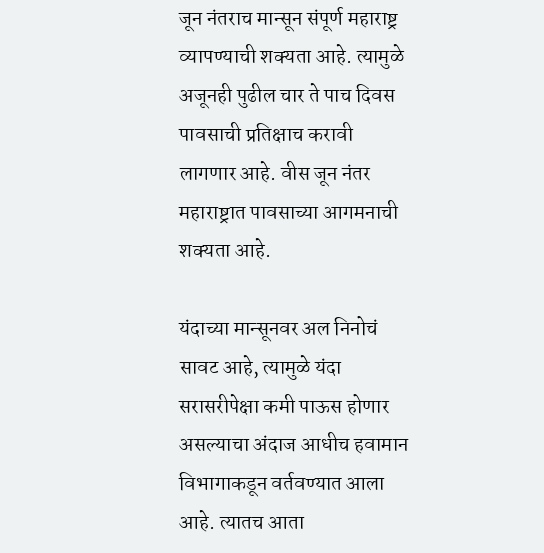जून नंतराच मान्सून संपूर्ण महाराष्ट्र व्यापण्याची शक्यता आहे. त्यामुळे अजूनही पुढील चार ते पाच दिवस पावसाची प्रतिक्षाच करावी लागणार आहे. वीस जून नंतर महाराष्ट्रात पावसाच्या आगमनाची शक्यता आहे.

यंदाच्या मान्सूनवर अल निनोचं सावट आहे, त्यामुळे यंदा सरासरीपेक्षा कमी पाऊस होणार असल्याचा अंदाज आधीच हवामान विभागाकडून वर्तवण्यात आला आहे. त्यातच आता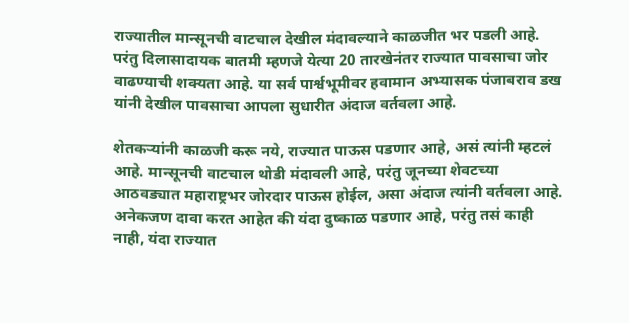राज्यातील मान्सूनची वाटचाल देखील मंदावल्याने काळजीत भर पडली आहे. परंतु दिलासादायक बातमी म्हणजे येत्या 20 तारखेनंतर राज्यात पावसाचा जोर वाढण्याची शक्यता आहे. या सर्व पार्श्वभूमीवर हवामान अभ्यासक पंजाबराव डख यांनी देखील पावसाचा आपला सुधारीत अंदाज वर्तवला आहे.

शेतकऱ्यांनी काळजी करू नये, राज्यात पाऊस पडणार आहे, असं त्यांनी म्हटलं आहे. मान्सूनची वाटचाल थोडी मंदावली आहे, परंतु जूनच्या शेवटच्या आठवड्यात महाराष्ट्रभर जोरदार पाऊस होईल, असा अंदाज त्यांनी वर्तवला आहे. अनेकजण दावा करत आहेत की यंदा दुष्काळ पडणार आहे, परंतु तसं काही नाही, यंदा राज्यात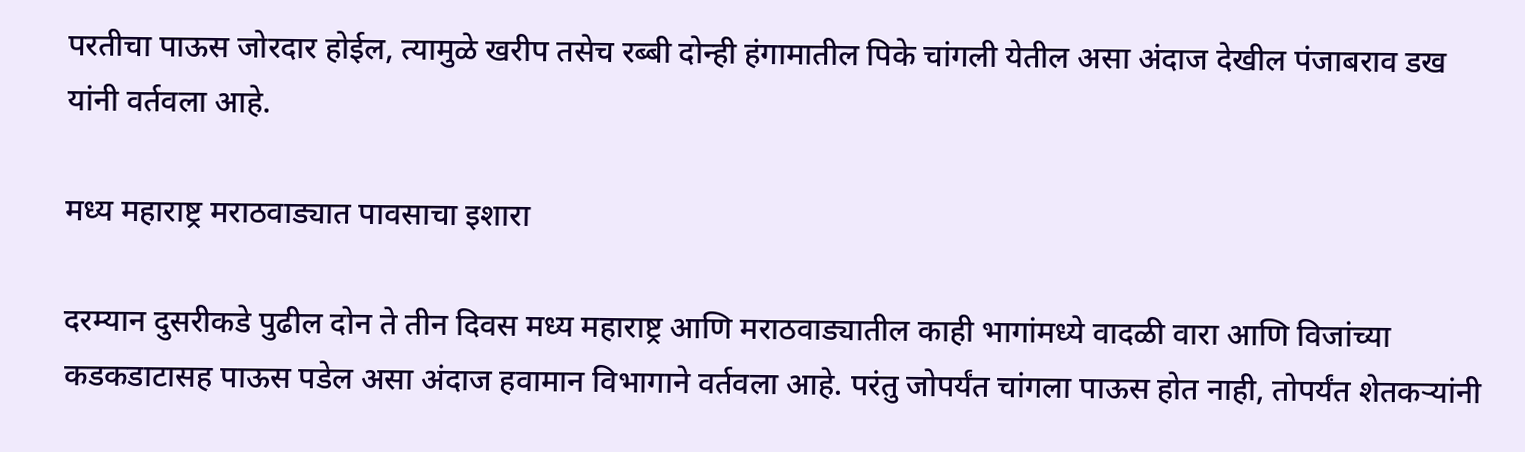परतीचा पाऊस जोरदार होईल, त्यामुळे खरीप तसेच रब्बी दोन्ही हंगामातील पिके चांगली येतील असा अंदाज देखील पंजाबराव डख यांनी वर्तवला आहे.

मध्य महाराष्ट्र मराठवाड्यात पावसाचा इशारा

दरम्यान दुसरीकडे पुढील दोन ते तीन दिवस मध्य महाराष्ट्र आणि मराठवाड्यातील काही भागांमध्ये वादळी वारा आणि विजांच्या कडकडाटासह पाऊस पडेल असा अंदाज हवामान विभागाने वर्तवला आहे. परंतु जोपर्यंत चांगला पाऊस होत नाही, तोपर्यंत शेतकऱ्यांनी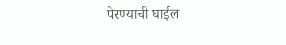पेरण्याची घाईल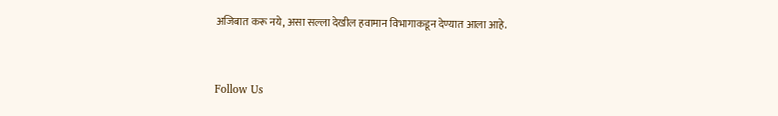अजिबात करू नये, असा सल्ला देखील हवामान विभागाकडून देण्यात आला आहे.



Follow Us